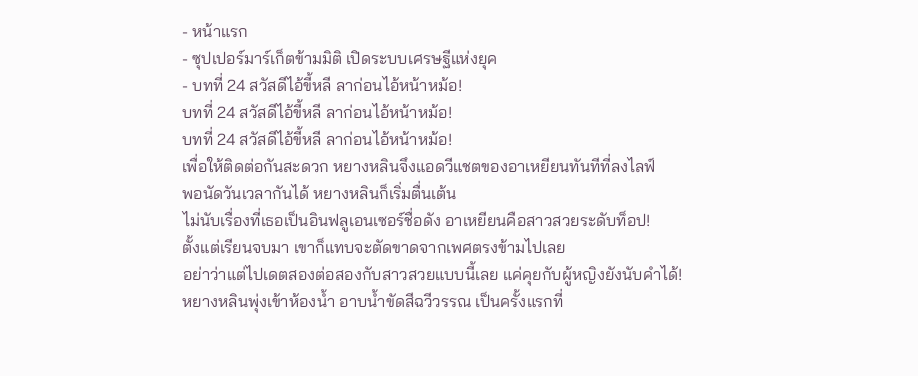- หน้าแรก
- ซุปเปอร์มาร์เก็ตข้ามมิติ เปิดระบบเศรษฐีแห่งยุค
- บทที่ 24 สวัสดีไอ้ขี้หลี ลาก่อนไอ้หน้าหม้อ!
บทที่ 24 สวัสดีไอ้ขี้หลี ลาก่อนไอ้หน้าหม้อ!
บทที่ 24 สวัสดีไอ้ขี้หลี ลาก่อนไอ้หน้าหม้อ!
เพื่อให้ติดต่อกันสะดวก หยางหลินจึงแอดวีแชตของอาเหยียนทันทีที่ลงไลฟ์
พอนัดวันเวลากันได้ หยางหลินก็เริ่มตื่นเต้น
ไม่นับเรื่องที่เธอเป็นอินฟลูเอนเซอร์ชื่อดัง อาเหยียนคือสาวสวยระดับท็อป!
ตั้งแต่เรียนจบมา เขาก็แทบจะตัดขาดจากเพศตรงข้ามไปเลย
อย่าว่าแต่ไปเดตสองต่อสองกับสาวสวยแบบนี้เลย แค่คุยกับผู้หญิงยังนับคำได้!
หยางหลินพุ่งเข้าห้องน้ำ อาบน้ำขัดสีฉวีวรรณ เป็นครั้งแรกที่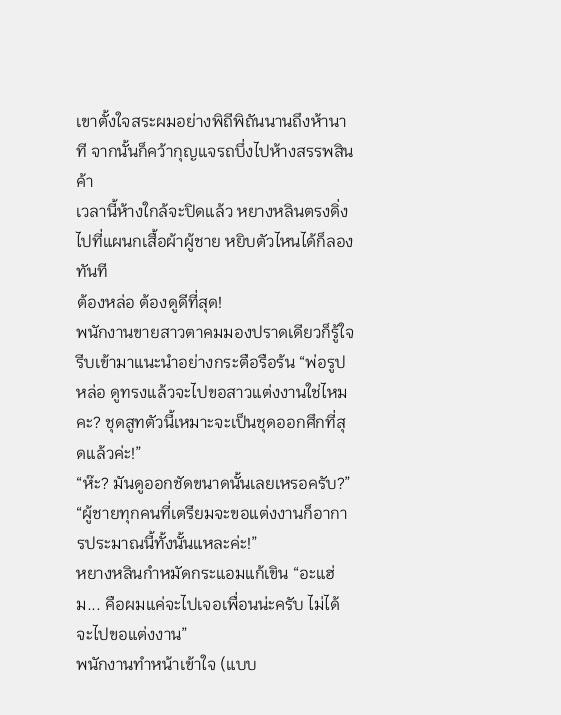เขาตั้งใจสระผมอย่างพิถีพิถันนานถึงห้านาที จากนั้นก็คว้ากุญแจรถบึ่งไปห้างสรรพสินค้า
เวลานี้ห้างใกล้จะปิดแล้ว หยางหลินตรงดิ่งไปที่แผนกเสื้อผ้าผู้ชาย หยิบตัวไหนได้ก็ลองทันที
ต้องหล่อ ต้องดูดีที่สุด!
พนักงานขายสาวตาคมมองปราดเดียวก็รู้ใจ รีบเข้ามาแนะนำอย่างกระตือรือร้น “พ่อรูปหล่อ ดูทรงแล้วจะไปขอสาวแต่งงานใช่ไหมคะ? ชุดสูทตัวนี้เหมาะจะเป็นชุดออกศึกที่สุดแล้วค่ะ!”
“ห๊ะ? มันดูออกชัดขนาดนั้นเลยเหรอครับ?”
“ผู้ชายทุกคนที่เตรียมจะขอแต่งงานก็อาการประมาณนี้ทั้งนั้นแหละค่ะ!”
หยางหลินกำหมัดกระแอมแก้เขิน “อะแฮ่ม... คือผมแค่จะไปเจอเพื่อนน่ะครับ ไม่ได้จะไปขอแต่งงาน”
พนักงานทำหน้าเข้าใจ (แบบ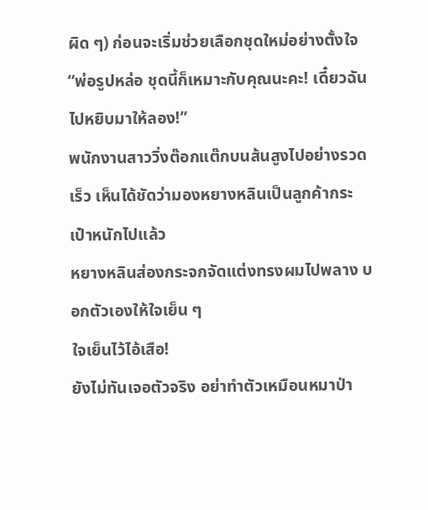ผิด ๆ) ก่อนจะเริ่มช่วยเลือกชุดใหม่อย่างตั้งใจ
“พ่อรูปหล่อ ชุดนี้ก็เหมาะกับคุณนะคะ! เดี๋ยวฉันไปหยิบมาให้ลอง!”
พนักงานสาววิ่งต๊อกแต๊กบนส้นสูงไปอย่างรวดเร็ว เห็นได้ชัดว่ามองหยางหลินเป็นลูกค้ากระเป๋าหนักไปแล้ว
หยางหลินส่องกระจกจัดแต่งทรงผมไปพลาง บอกตัวเองให้ใจเย็น ๆ
ใจเย็นไว้ไอ้เสือ!
ยังไม่ทันเจอตัวจริง อย่าทำตัวเหมือนหมาป่า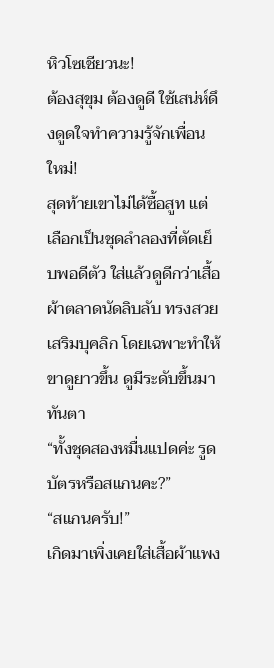หิวโซเชียวนะ!
ต้องสุขุม ต้องดูดี ใช้เสน่ห์ดึงดูดใจทำความรู้จักเพื่อนใหม่!
สุดท้ายเขาไม่ได้ซื้อสูท แต่เลือกเป็นชุดลำลองที่ตัดเย็บพอดีตัว ใส่แล้วดูดีกว่าเสื้อผ้าตลาดนัดลิบลับ ทรงสวย เสริมบุคลิก โดยเฉพาะทำให้ขาดูยาวขึ้น ดูมีระดับขึ้นมาทันตา
“ทั้งชุดสองหมื่นแปดค่ะ รูดบัตรหรือสแกนคะ?”
“สแกนครับ!”
เกิดมาเพิ่งเคยใส่เสื้อผ้าแพง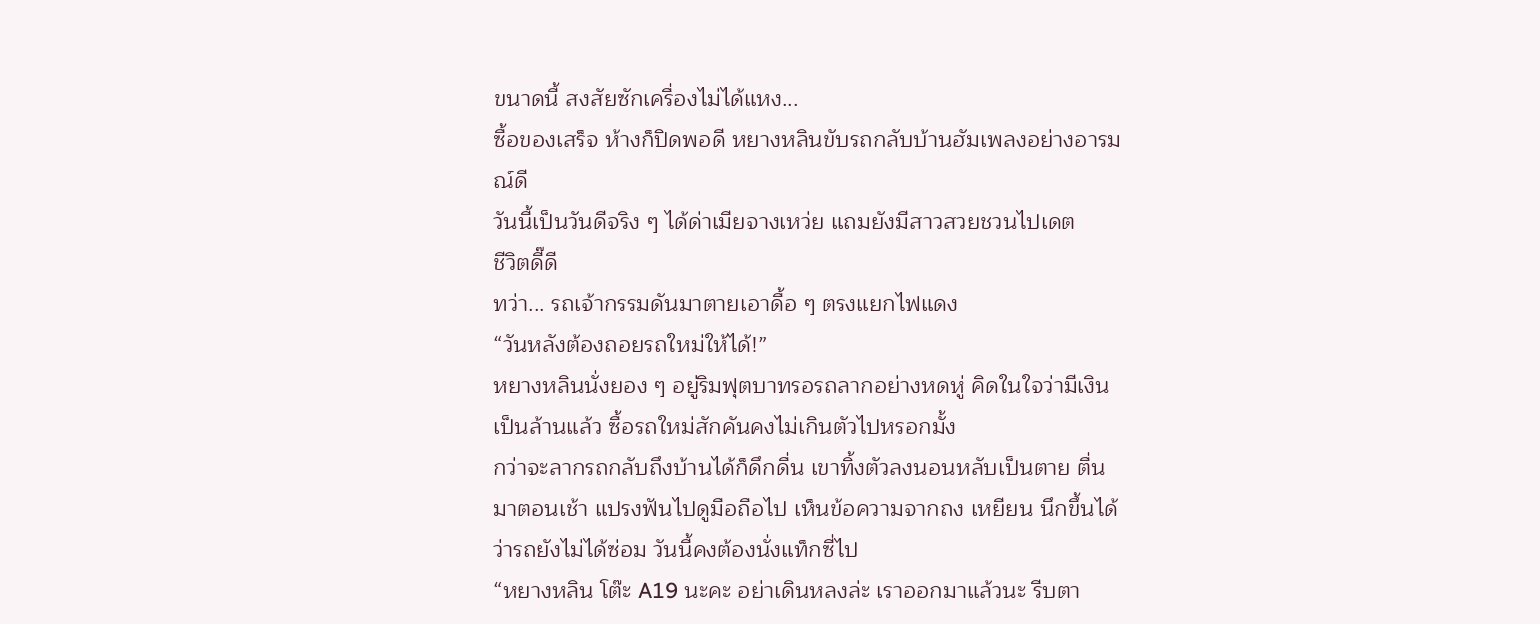ขนาดนี้ สงสัยซักเครื่องไม่ได้แหง...
ซื้อของเสร็จ ห้างก็ปิดพอดี หยางหลินขับรถกลับบ้านฮัมเพลงอย่างอารมณ์ดี
วันนี้เป็นวันดีจริง ๆ ได้ด่าเมียจางเหว่ย แถมยังมีสาวสวยชวนไปเดต
ชีวิตดี๊ดี
ทว่า... รถเจ้ากรรมดันมาตายเอาดื้อ ๆ ตรงแยกไฟแดง
“วันหลังต้องถอยรถใหม่ให้ได้!”
หยางหลินนั่งยอง ๆ อยู่ริมฟุตบาทรอรถลากอย่างหดหู่ คิดในใจว่ามีเงินเป็นล้านแล้ว ซื้อรถใหม่สักคันคงไม่เกินตัวไปหรอกมั้ง
กว่าจะลากรถกลับถึงบ้านได้ก็ดึกดื่น เขาทิ้งตัวลงนอนหลับเป็นตาย ตื่นมาตอนเช้า แปรงฟันไปดูมือถือไป เห็นข้อความจากถง เหยียน นึกขึ้นได้ว่ารถยังไม่ได้ซ่อม วันนี้คงต้องนั่งแท็กซี่ไป
“หยางหลิน โต๊ะ A19 นะคะ อย่าเดินหลงล่ะ เราออกมาแล้วนะ รีบตา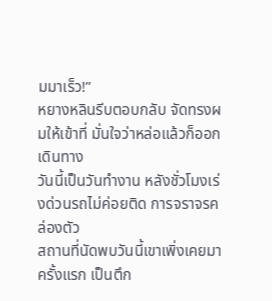มมาเร็ว!”
หยางหลินรีบตอบกลับ จัดทรงผมให้เข้าที่ มั่นใจว่าหล่อแล้วก็ออกเดินทาง
วันนี้เป็นวันทำงาน หลังชั่วโมงเร่งด่วนรถไม่ค่อยติด การจราจรคล่องตัว
สถานที่นัดพบวันนี้เขาเพิ่งเคยมาครั้งแรก เป็นตึก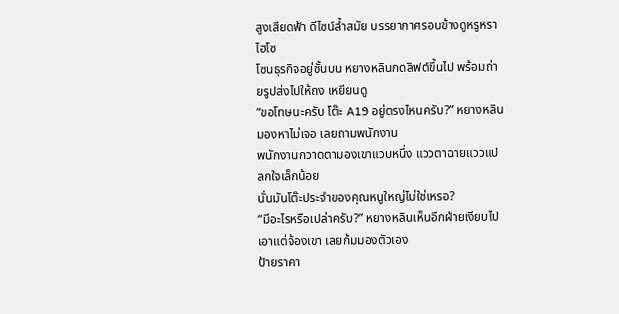สูงเสียดฟ้า ดีไซน์ล้ำสมัย บรรยากาศรอบข้างดูหรูหราไฮโซ
โซนธุรกิจอยู่ชั้นบน หยางหลินกดลิฟต์ขึ้นไป พร้อมถ่ายรูปส่งไปให้ถง เหยียนดู
“ขอโทษนะครับ โต๊ะ A19 อยู่ตรงไหนครับ?” หยางหลินมองหาไม่เจอ เลยถามพนักงาน
พนักงานกวาดตามองเขาแวบหนึ่ง แววตาฉายแววแปลกใจเล็กน้อย
นั่นมันโต๊ะประจำของคุณหนูใหญ่ไม่ใช่เหรอ?
“มีอะไรหรือเปล่าครับ?” หยางหลินเห็นอีกฝ่ายเงียบไป เอาแต่จ้องเขา เลยก้มมองตัวเอง
ป้ายราคา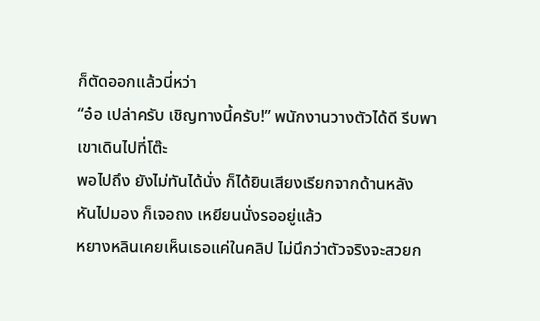ก็ตัดออกแล้วนี่หว่า
“อ๋อ เปล่าครับ เชิญทางนี้ครับ!” พนักงานวางตัวได้ดี รีบพาเขาเดินไปที่โต๊ะ
พอไปถึง ยังไม่ทันได้นั่ง ก็ได้ยินเสียงเรียกจากด้านหลัง
หันไปมอง ก็เจอถง เหยียนนั่งรออยู่แล้ว
หยางหลินเคยเห็นเธอแค่ในคลิป ไม่นึกว่าตัวจริงจะสวยก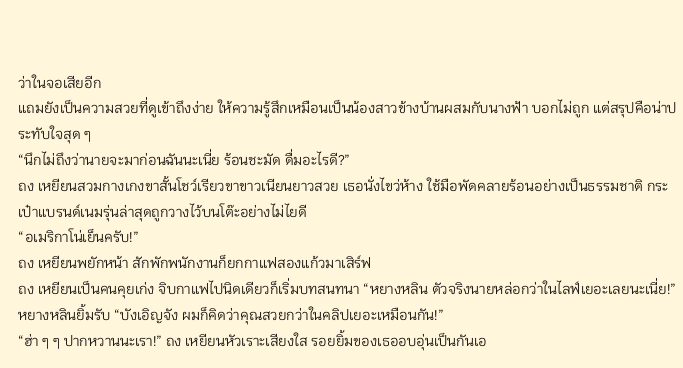ว่าในจอเสียอีก
แถมยังเป็นความสวยที่ดูเข้าถึงง่าย ให้ความรู้สึกเหมือนเป็นน้องสาวข้างบ้านผสมกับนางฟ้า บอกไม่ถูก แต่สรุปคือน่าประทับใจสุด ๆ
“นึกไม่ถึงว่านายจะมาก่อนฉันนะเนี่ย ร้อนชะมัด ดื่มอะไรดี?”
ถง เหยียนสวมกางเกงขาสั้นโชว์เรียวขาขาวเนียนยาวสวย เธอนั่งไขว่ห้าง ใช้มือพัดคลายร้อนอย่างเป็นธรรมชาติ กระเป๋าแบรนด์เนมรุ่นล่าสุดถูกวางไว้บนโต๊ะอย่างไม่ไยดี
“อเมริกาโน่เย็นครับ!”
ถง เหยียนพยักหน้า สักพักพนักงานก็ยกกาแฟสองแก้วมาเสิร์ฟ
ถง เหยียนเป็นคนคุยเก่ง จิบกาแฟไปนิดเดียวก็เริ่มบทสนทนา “หยางหลิน ตัวจริงนายหล่อกว่าในไลฟ์เยอะเลยนะเนี่ย!”
หยางหลินยิ้มรับ “บังเอิญจัง ผมก็คิดว่าคุณสวยกว่าในคลิปเยอะเหมือนกัน!”
“ฮ่า ๆ ๆ ปากหวานนะเรา!” ถง เหยียนหัวเราะเสียงใส รอยยิ้มของเธออบอุ่นเป็นกันเอ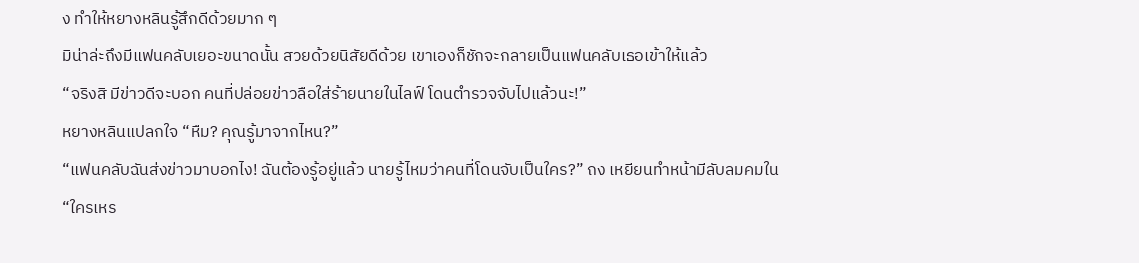ง ทำให้หยางหลินรู้สึกดีด้วยมาก ๆ
มิน่าล่ะถึงมีแฟนคลับเยอะขนาดนั้น สวยด้วยนิสัยดีด้วย เขาเองก็ชักจะกลายเป็นแฟนคลับเธอเข้าให้แล้ว
“จริงสิ มีข่าวดีจะบอก คนที่ปล่อยข่าวลือใส่ร้ายนายในไลฟ์ โดนตำรวจจับไปแล้วนะ!”
หยางหลินแปลกใจ “หืม? คุณรู้มาจากไหน?”
“แฟนคลับฉันส่งข่าวมาบอกไง! ฉันต้องรู้อยู่แล้ว นายรู้ไหมว่าคนที่โดนจับเป็นใคร?” ถง เหยียนทำหน้ามีลับลมคมใน
“ใครเหร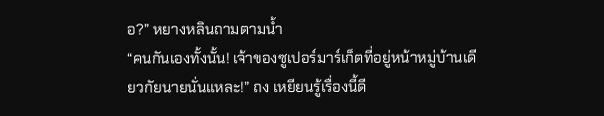อ?” หยางหลินถามตามน้ำ
“คนกันเองทั้งนั้น! เจ้าของซูเปอร์มาร์เก็ตที่อยู่หน้าหมู่บ้านเดียวกัยนายนั่นแหละ!” ถง เหยียนรู้เรื่องนี้ดี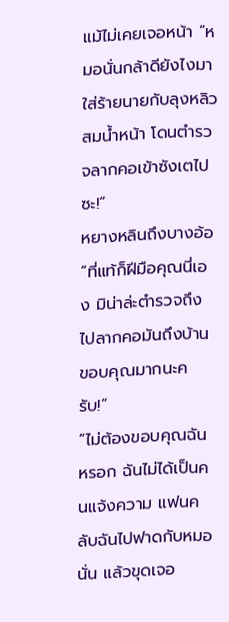แม้ไม่เคยเจอหน้า “หมอนั่นกล้าดียังไงมาใส่ร้ายนายกับลุงหลิว สมน้ำหน้า โดนตำรวจลากคอเข้าซังเตไปซะ!”
หยางหลินถึงบางอ้อ “ที่แท้ก็ฝีมือคุณนี่เอง มิน่าล่ะตำรวจถึงไปลากคอมันถึงบ้าน ขอบคุณมากนะครับ!”
“ไม่ต้องขอบคุณฉันหรอก ฉันไม่ได้เป็นคนแจ้งความ แฟนคลับฉันไปฟาดกับหมอนั่น แล้วขุดเจอ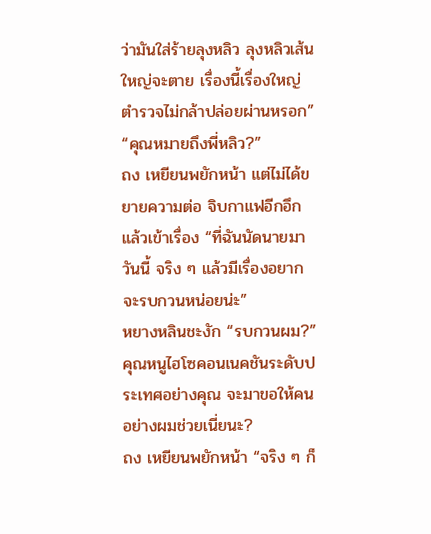ว่ามันใส่ร้ายลุงหลิว ลุงหลิวเส้นใหญ่จะตาย เรื่องนี้เรื่องใหญ่ ตำรวจไม่กล้าปล่อยผ่านหรอก”
“คุณหมายถึงพี่หลิว?”
ถง เหยียนพยักหน้า แต่ไม่ได้ขยายความต่อ จิบกาแฟอีกอึกแล้วเข้าเรื่อง “ที่ฉันนัดนายมาวันนี้ จริง ๆ แล้วมีเรื่องอยากจะรบกวนหน่อยน่ะ”
หยางหลินชะงัก “รบกวนผม?”
คุณหนูไฮโซคอนเนคชันระดับประเทศอย่างคุณ จะมาขอให้คนอย่างผมช่วยเนี่ยนะ?
ถง เหยียนพยักหน้า “จริง ๆ ก็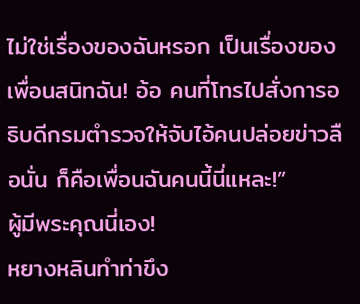ไม่ใช่เรื่องของฉันหรอก เป็นเรื่องของเพื่อนสนิทฉัน! อ้อ คนที่โทรไปสั่งการอธิบดีกรมตำรวจให้จับไอ้คนปล่อยข่าวลือนั่น ก็คือเพื่อนฉันคนนี้นี่แหละ!”
ผู้มีพระคุณนี่เอง!
หยางหลินทำท่าขึง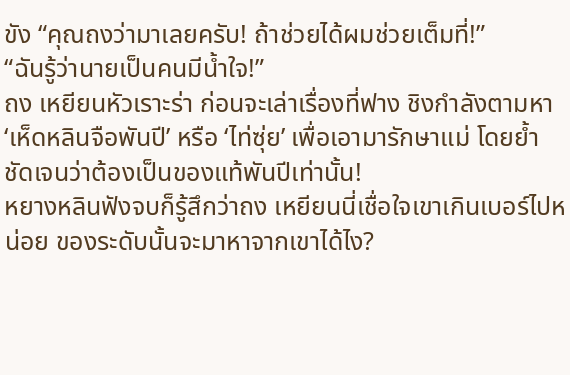ขัง “คุณถงว่ามาเลยครับ! ถ้าช่วยได้ผมช่วยเต็มที่!”
“ฉันรู้ว่านายเป็นคนมีน้ำใจ!”
ถง เหยียนหัวเราะร่า ก่อนจะเล่าเรื่องที่ฟาง ชิงกำลังตามหา ‘เห็ดหลินจือพันปี’ หรือ ‘ไท่ซุ่ย’ เพื่อเอามารักษาแม่ โดยย้ำชัดเจนว่าต้องเป็นของแท้พันปีเท่านั้น!
หยางหลินฟังจบก็รู้สึกว่าถง เหยียนนี่เชื่อใจเขาเกินเบอร์ไปหน่อย ของระดับนั้นจะมาหาจากเขาได้ไง?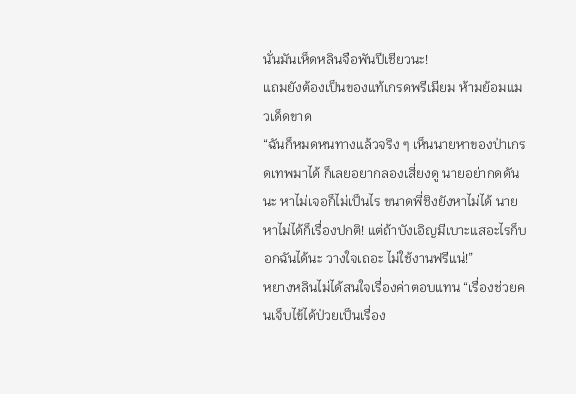นั่นมันเห็ดหลินจือพันปีเชียวนะ!
แถมยังต้องเป็นของแท้เกรดพรีเมียม ห้ามย้อมแมวเด็ดขาด
“ฉันก็หมดหนทางแล้วจริง ๆ เห็นนายหาของป่าเกรดเทพมาได้ ก็เลยอยากลองเสี่ยงดู นายอย่ากดดันนะ หาไม่เจอก็ไม่เป็นไร ขนาดพี่ชิงยังหาไม่ได้ นายหาไม่ได้ก็เรื่องปกติ! แต่ถ้าบังเอิญมีเบาะแสอะไรก็บอกฉันได้นะ วางใจเถอะ ไม่ใช้งานฟรีแน่!”
หยางหลินไม่ได้สนใจเรื่องค่าตอบแทน “เรื่องช่วยคนเจ็บไข้ได้ป่วยเป็นเรื่อง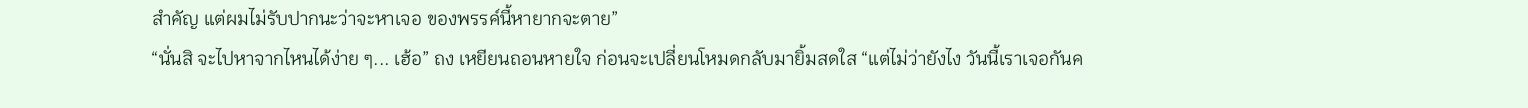สำคัญ แต่ผมไม่รับปากนะว่าจะหาเจอ ของพรรค์นี้หายากจะตาย”
“นั่นสิ จะไปหาจากไหนได้ง่าย ๆ... เฮ้อ” ถง เหยียนถอนหายใจ ก่อนจะเปลี่ยนโหมดกลับมายิ้มสดใส “แต่ไม่ว่ายังไง วันนี้เราเจอกันค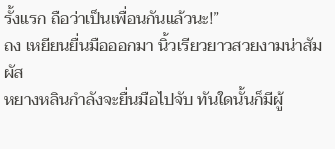รั้งแรก ถือว่าเป็นเพื่อนกันแล้วนะ!”
ถง เหยียนยื่นมือออกมา นิ้วเรียวยาวสวยงามน่าสัมผัส
หยางหลินกำลังจะยื่นมือไปจับ ทันใดนั้นก็มีผู้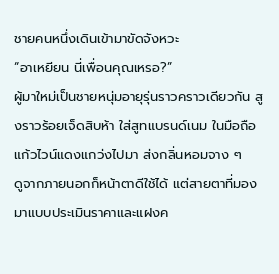ชายคนหนึ่งเดินเข้ามาขัดจังหวะ
“อาเหยียน นี่เพื่อนคุณเหรอ?”
ผู้มาใหม่เป็นชายหนุ่มอายุรุ่นราวคราวเดียวกัน สูงราวร้อยเจ็ดสิบห้า ใส่สูทแบรนด์เนม ในมือถือแก้วไวน์แดงแกว่งไปมา ส่งกลิ่นหอมจาง ๆ
ดูจากภายนอกก็หน้าตาดีใช้ได้ แต่สายตาที่มองมาแบบประเมินราคาและแฝงค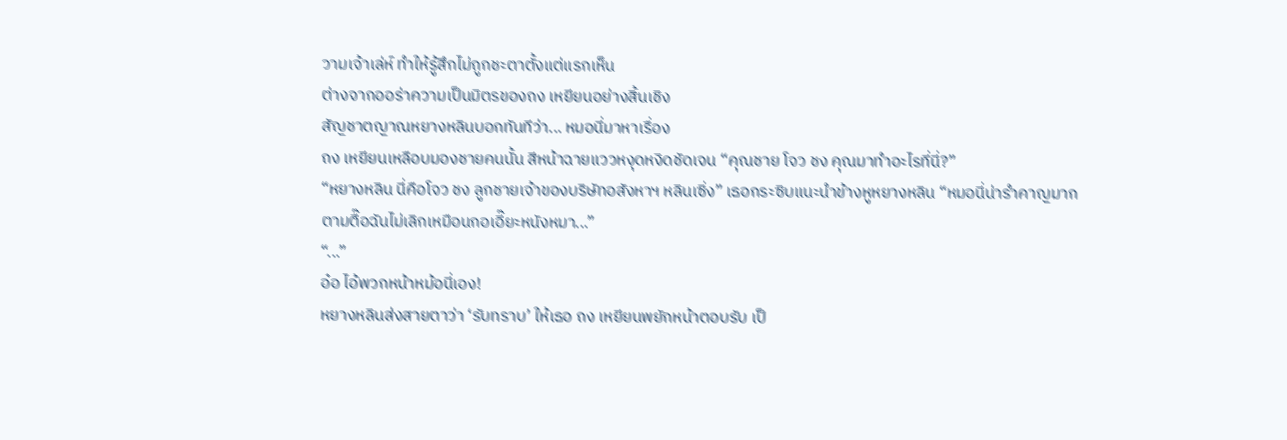วามเจ้าเล่ห์ ทำให้รู้สึกไม่ถูกชะตาตั้งแต่แรกเห็น
ต่างจากออร่าความเป็นมิตรของถง เหยียนอย่างสิ้นเชิง
สัญชาตญาณหยางหลินบอกทันทีว่า... หมอนี่มาหาเรื่อง
ถง เหยียนเหลือบมองชายคนนั้น สีหน้าฉายแววหงุดหงิดชัดเจน “คุณชาย โจว ชง คุณมาทำอะไรที่นี่?”
“หยางหลิน นี่คือโจว ชง ลูกชายเจ้าของบริษัทอสังหาฯ หลินเซิ่ง” เธอกระซิบแนะนำข้างหูหยางหลิน “หมอนี่น่ารำคาญมาก ตามตื๊อฉันไม่เลิกเหมือนกอเอี๊ยะหนังหมา...”
“...”
อ๋อ ไอ้พวกหน้าหม้อนี่เอง!
หยางหลินส่งสายตาว่า ‘รับทราบ’ ให้เธอ ถง เหยียนพยักหน้าตอบรับ เป็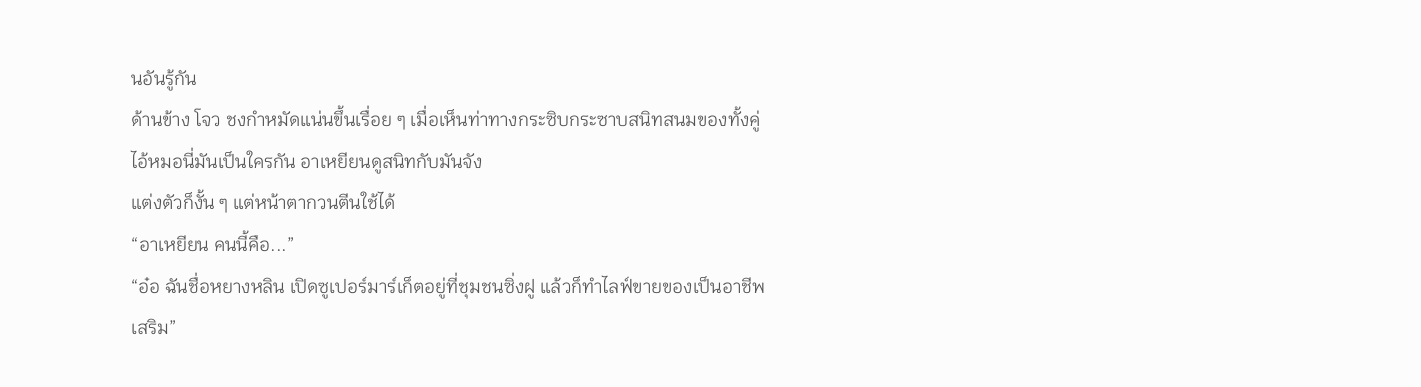นอันรู้กัน
ด้านข้าง โจว ชงกำหมัดแน่นขึ้นเรื่อย ๆ เมื่อเห็นท่าทางกระซิบกระซาบสนิทสนมของทั้งคู่
ไอ้หมอนี่มันเป็นใครกัน อาเหยียนดูสนิทกับมันจัง
แต่งตัวก็งั้น ๆ แต่หน้าตากวนตีนใช้ได้
“อาเหยียน คนนี้คือ...”
“อ๋อ ฉันชื่อหยางหลิน เปิดซูเปอร์มาร์เก็ตอยู่ที่ชุมชนซิ่งฝู แล้วก็ทำไลฟ์ขายของเป็นอาชีพเสริม”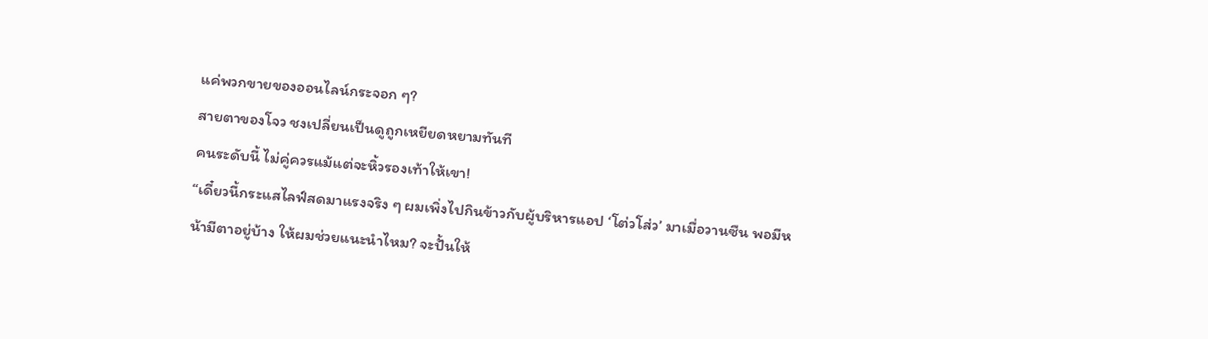แค่พวกขายของออนไลน์กระจอก ๆ?
สายตาของโจว ชงเปลี่ยนเป็นดูถูกเหยียดหยามทันที
คนระดับนี้ ไม่คู่ควรแม้แต่จะหิ้วรองเท้าให้เขา!
“เดี๋ยวนี้กระแสไลฟ์สดมาแรงจริง ๆ ผมเพิ่งไปกินข้าวกับผู้บริหารแอป ‘โต่วโส่ว’ มาเมื่อวานซืน พอมีหน้ามีตาอยู่บ้าง ให้ผมช่วยแนะนำไหม? จะปั้นให้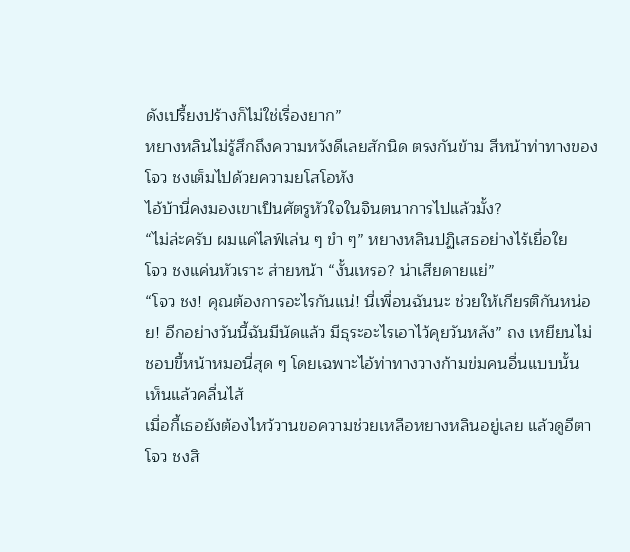ดังเปรี้ยงปร้างก็ไม่ใช่เรื่องยาก”
หยางหลินไม่รู้สึกถึงความหวังดีเลยสักนิด ตรงกันข้าม สีหน้าท่าทางของโจว ชงเต็มไปด้วยความยโสโอหัง
ไอ้บ้านี่คงมองเขาเป็นศัตรูหัวใจในจินตนาการไปแล้วมั้ง?
“ไม่ล่ะครับ ผมแค่ไลฟ์เล่น ๆ ขำ ๆ” หยางหลินปฏิเสธอย่างไร้เยื่อใย
โจว ชงแค่นหัวเราะ ส่ายหน้า “งั้นเหรอ? น่าเสียดายแย่”
“โจว ชง! คุณต้องการอะไรกันแน่! นี่เพื่อนฉันนะ ช่วยให้เกียรติกันหน่อย! อีกอย่างวันนี้ฉันมีนัดแล้ว มีธุระอะไรเอาไว้คุยวันหลัง” ถง เหยียนไม่ชอบขี้หน้าหมอนี่สุด ๆ โดยเฉพาะไอ้ท่าทางวางก้ามข่มคนอื่นแบบนั้น เห็นแล้วคลื่นไส้
เมื่อกี้เธอยังต้องไหว้วานขอความช่วยเหลือหยางหลินอยู่เลย แล้วดูอีตาโจว ชงสิ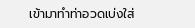เข้ามาทำท่าอวดเบ่งใส่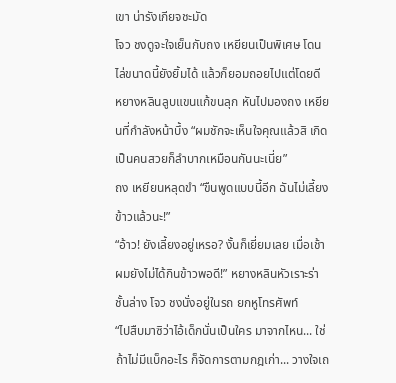เขา น่ารังเกียจชะมัด
โจว ชงดูจะใจเย็นกับถง เหยียนเป็นพิเศษ โดนไล่ขนาดนี้ยังยิ้มได้ แล้วก็ยอมถอยไปแต่โดยดี
หยางหลินลูบแขนแก้ขนลุก หันไปมองถง เหยียนที่กำลังหน้าบึ้ง “ผมชักจะเห็นใจคุณแล้วสิ เกิดเป็นคนสวยก็ลำบากเหมือนกันนะเนี่ย”
ถง เหยียนหลุดขำ “ขืนพูดแบบนี้อีก ฉันไม่เลี้ยงข้าวแล้วนะ!”
“อ้าว! ยังเลี้ยงอยู่เหรอ? งั้นก็เยี่ยมเลย เมื่อเช้าผมยังไม่ได้กินข้าวพอดี!” หยางหลินหัวเราะร่า
ชั้นล่าง โจว ชงนั่งอยู่ในรถ ยกหูโทรศัพท์
“ไปสืบมาซิว่าไอ้เด็กนั่นเป็นใคร มาจากไหน... ใช่ ถ้าไม่มีแบ็กอะไร ก็จัดการตามกฎเก่า... วางใจเถ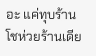อะ แค่ทุบร้านโชห่วยร้านเดีย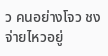ว คนอย่างโจว ชงจ่ายไหวอยู่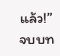แล้ว!”
จบบท